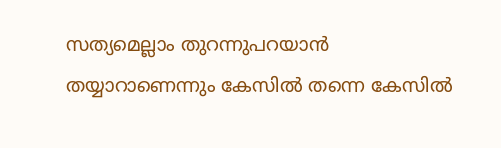സത്യമെല്ലാം തുറന്നുപറയാന്‍ തയ്യാറാണെന്നും കേസില്‍ തന്നെ കേസില്‍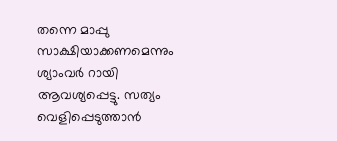തന്നെ മാപ്പു സാക്ഷിയാക്കണമെന്നും ശ്യാംവര്‍ റായി ആവശ്യപ്പെട്ടു. സത്യം വെളിപ്പെടുത്താന്‍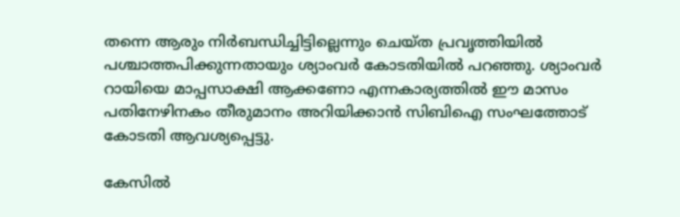തന്നെ ആരും നിര്‍ബന്ധിച്ചിട്ടില്ലെന്നും ചെയ്ത പ്രവൃത്തിയില്‍ പശ്ചാത്തപിക്കുന്നതായും ശ്യാംവര്‍ കോടതിയില്‍ പറഞ്ഞു. ശ്യാംവര്‍ റായിയെ മാപ്പസാക്ഷി ആക്കണോ എന്നകാര്യത്തില്‍ ഈ മാസം പതിനേഴിനകം തീരുമാനം അറിയിക്കാന്‍ സിബിഐ സംഘത്തോട് കോടതി ആവശ്യപ്പെട്ടു.

കേസില്‍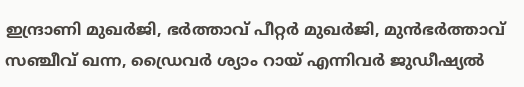ഇന്ദ്രാണി മുഖര്‍ജി, ഭര്‍ത്താവ് പീറ്റര്‍ മുഖര്‍ജി, മുന്‍ഭര്‍ത്താവ് സഞ്ചീവ് ഖന്ന, ഡ്രൈവര്‍ ശ്യാം റായ് എന്നിവര്‍ ജുഡീഷ്യല്‍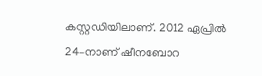കസ്റ്റഡിയിലാണ്. 2012 ഏപ്രില്‍ 24–നാണ് ഷീനബോറ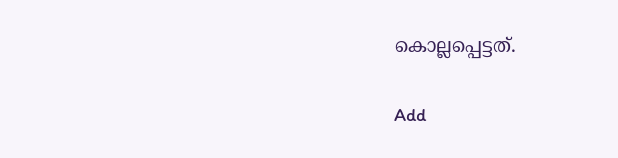കൊല്ലപ്പെട്ടത്.

Add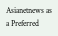Asianetnews as a Preferred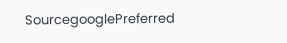SourcegooglePreferred